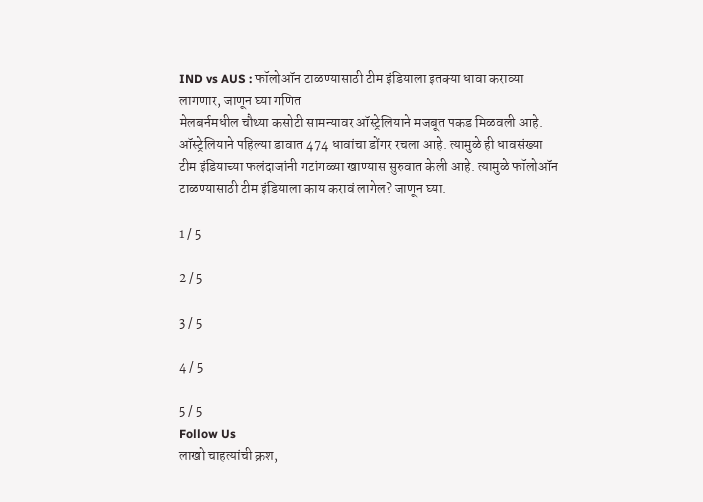IND vs AUS : फॉलोऑन टाळण्यासाठी टीम इंडियाला इतक्या धावा कराव्या लागणार, जाणून घ्या गणित
मेलबर्नमधील चौथ्या कसोटी सामन्यावर ऑस्ट्रेलियाने मजबूत पकड मिळवली आहे. ऑस्ट्रेलियाने पहिल्या डावात 474 धावांचा डोंगर रचला आहे. त्यामुळे ही धावसंख्या टीम इंडियाच्या फलंदाजांनी गटांगळ्या खाण्यास सुरुवात केली आहे. त्यामुळे फॉलोऑन टाळण्यासाठी टीम इंडियाला काय करावं लागेल? जाणून घ्या.

1 / 5

2 / 5

3 / 5

4 / 5

5 / 5
Follow Us
लाखो चाहत्यांची क्रश,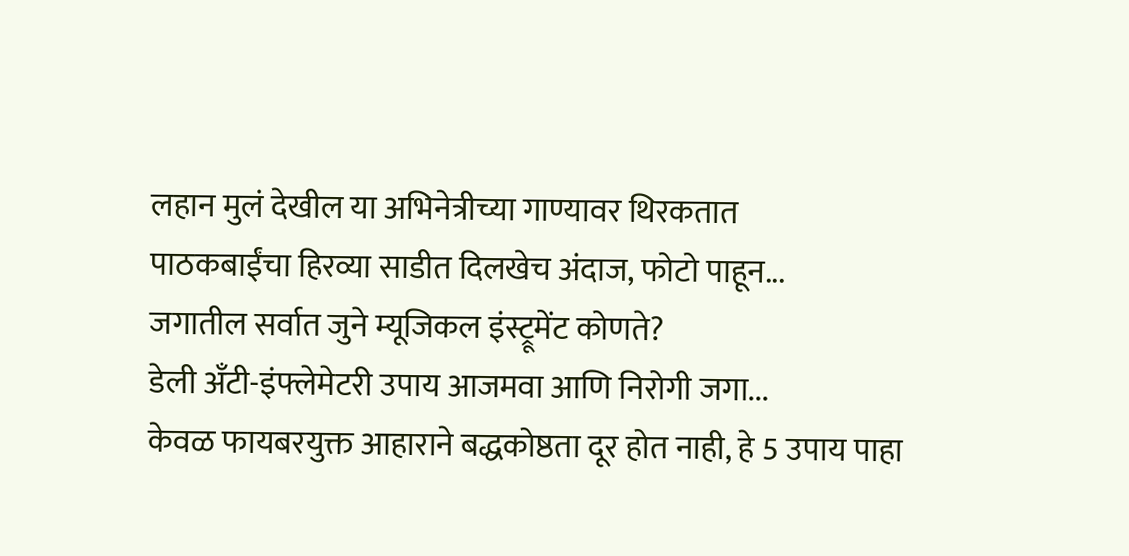लहान मुलं देखील या अभिनेत्रीच्या गाण्यावर थिरकतात
पाठकबाईंचा हिरव्या साडीत दिलखेच अंदाज, फोटो पाहून...
जगातील सर्वात जुने म्यूजिकल इंस्ट्रूमेंट कोणते?
डेली अँटी-इंफ्लेमेटरी उपाय आजमवा आणि निरोगी जगा...
केवळ फायबरयुक्त आहाराने बद्धकोष्ठता दूर होत नाही, हे 5 उपाय पाहा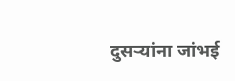दुसऱ्यांना जांभई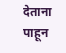देताना पाहून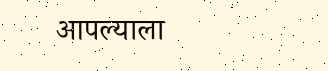आपल्याला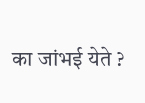का जांभई येते ?